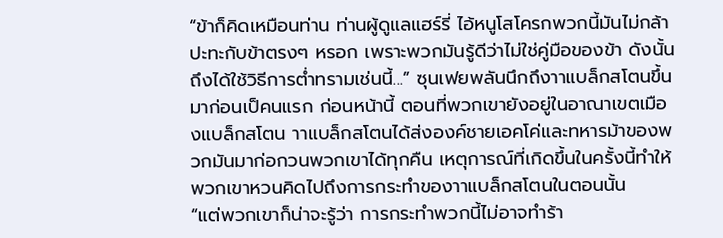“ข้าก็คิดเหมือนท่าน ท่านผู้ดูแลแฮร์รี่ ไอ้หนูโสโครกพวกนี้มันไม่กล้าปะทะกับข้าตรงๆ หรอก เพราะพวกมันรู้ดีว่าไม่ใช่คู่มือของข้า ดังนั้นถึงได้ใช้วิธีการต่ำทรามเช่นนี้...” ซุนเฟยพลันนึกถึงาาแบล็กสโตนขึ้นมาก่อนเป็คนแรก ก่อนหน้านี้ ตอนที่พวกเขายังอยู่ในอาณาเขตเมืองแบล็กสโตน าาแบล็กสโตนได้ส่งองค์ชายเอคโค่และทหารม้าของพวกมันมาก่อกวนพวกเขาได้ทุกคืน เหตุการณ์ที่เกิดขึ้นในครั้งนี้ทำให้พวกเขาหวนคิดไปถึงการกระทำของาาแบล็กสโตนในตอนนั้น
“แต่พวกเขาก็น่าจะรู้ว่า การกระทำพวกนี้ไม่อาจทำร้า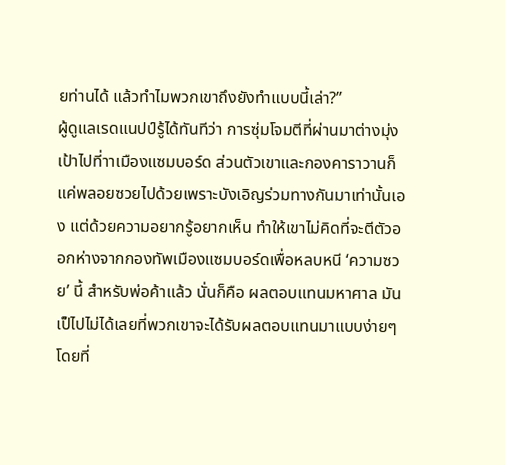ยท่านได้ แล้วทำไมพวกเขาถึงยังทำแบบนี้เล่า?”
ผู้ดูแลเรดแนปป์รู้ได้ทันทีว่า การซุ่มโจมตีที่ผ่านมาต่างมุ่งเป้าไปที่าาเมืองแซมบอร์ด ส่วนตัวเขาและกองคาราวานก็แค่พลอยซวยไปด้วยเพราะบังเอิญร่วมทางกันมาเท่านั้นเอง แต่ด้วยความอยากรู้อยากเห็น ทำให้เขาไม่คิดที่จะตีตัวออกห่างจากกองทัพเมืองแซมบอร์ดเพื่อหลบหนี ‘ความซวย’ นี้ สำหรับพ่อค้าแล้ว นั่นก็คือ ผลตอบแทนมหาศาล มันเป็ไปไม่ได้เลยที่พวกเขาจะได้รับผลตอบแทนมาแบบง่ายๆ โดยที่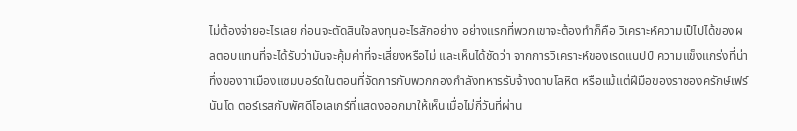ไม่ต้องจ่ายอะไรเลย ก่อนจะตัดสินใจลงทุนอะไรสักอย่าง อย่างแรกที่พวกเขาจะต้องทำก็คือ วิเคราะห์ความเป็ไปได้ของผลตอบแทนที่จะได้รับว่ามันจะคุ้มค่าที่จะเสี่ยงหรือไม่ และเห็นได้ชัดว่า จากการวิเคราะห์ของเรดแนปป์ ความแข็งแกร่งที่น่าทึ่งของาาเมืองแซมบอร์ดในตอนที่จัดการกับพวกกองกำลังทหารรับจ้างดาบโลหิต หรือแม้แต่ฝีมือของราชองครักษ์เฟร์นันโด ตอร์เรสกับพัศดีโอเลเกร์ที่แสดงออกมาให้เห็นเมื่อไม่กี่วันที่ผ่าน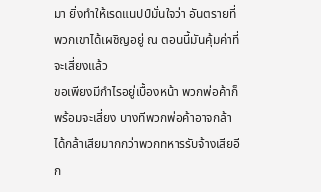มา ยิ่งทำให้เรดแนปป์มั่นใจว่า อันตรายที่พวกเขาได้เผชิญอยู่ ณ ตอนนี้มันคุ้มค่าที่จะเสี่ยงแล้ว
ขอเพียงมีกำไรอยู่เบื้องหน้า พวกพ่อค้าก็พร้อมจะเสี่ยง บางทีพวกพ่อค้าอาจกล้าได้กล้าเสียมากกว่าพวกทหารรับจ้างเสียอีก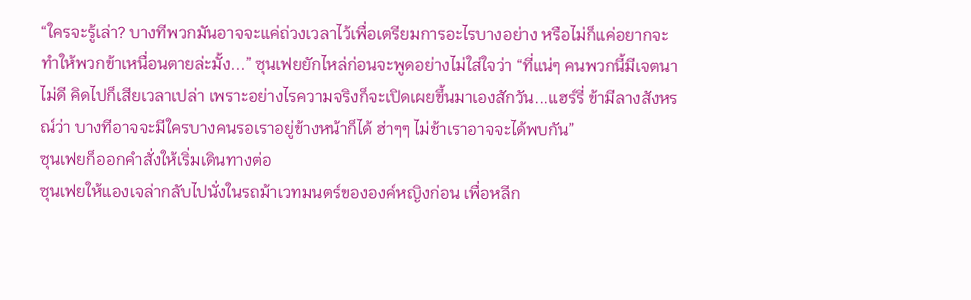“ใครจะรู้เล่า? บางทีพวกมันอาจจะแค่ถ่วงเวลาไว้เพื่อเตรียมการอะไรบางอย่าง หรือไม่ก็แค่อยากจะทำให้พวกข้าเหนื่อนตายล่ะมั้ง...” ซุนเฟยยักไหล่ก่อนจะพูดอย่างไม่ใส่ใจว่า “ที่แน่ๆ คนพวกนี้มีเจตนาไม่ดี คิดไปก็เสียเวลาเปล่า เพราะอย่างไรความจริงก็จะเปิดเผยขึ้นมาเองสักวัน...แฮร์รี่ ข้ามีลางสังหรณ์ว่า บางทีอาจจะมีใครบางคนรอเราอยู่ข้างหน้าก็ได้ ฮ่าๆๆ ไม่ช้าเราอาจจะได้พบกัน”
ซุนเฟยก็ออกคำสั่งให้เริ่มเดินทางต่อ
ซุนเฟยให้แองเจล่ากลับไปนั่งในรถม้าเวทมนตร์ขององค์หญิงก่อน เพื่อหลีก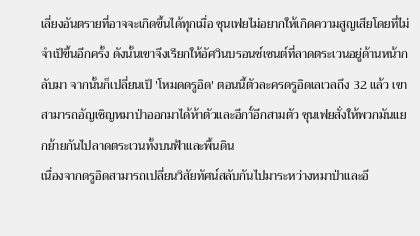เลี่ยงอันตรายที่อาจจะเกิดขึ้นได้ทุกเมื่อ ซุนเฟยไม่อยากให้เกิดความสูญเสียโดยที่ไม่จำเป็ขึ้นอีกครั้ง ดังนั้นเขาจึงเรียกให้อัศวินบรอนซ์เซนต์ที่ลาดตระเวนอยู่ด้านหน้ากลับมา จากนั้นก็เปลี่ยนเป็ 'โหมดดรูอิด' ตอนนี้ตัวละครดรูอิดเลเวลถึง 32 แล้ว เขาสามารถอัญเชิญหมาป่าออกมาได้ห้าตัวและอีกาั์อีกสามตัว ซุนเฟยสั่งให้พวกมันแยกย้ายกันไปลาดตระเวนทั้งบนฟ้าและพื้นดิน
เนื่องจากดรูอิดสามารถเปลี่ยนวิสัยทัศน์สลับกันไปมาระหว่างหมาป่าและอี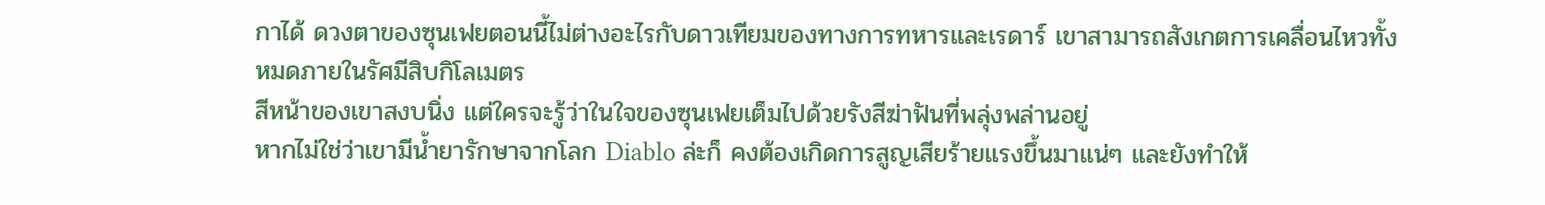กาได้ ดวงตาของซุนเฟยตอนนี้ไม่ต่างอะไรกับดาวเทียมของทางการทหารและเรดาร์ เขาสามารถสังเกตการเคลื่อนไหวทั้งหมดภายในรัศมีสิบกิโลเมตร
สีหน้าของเขาสงบนิ่ง แต่ใครจะรู้ว่าในใจของซุนเฟยเต็มไปด้วยรังสีฆ่าฟันที่พลุ่งพล่านอยู่
หากไม่ใช่ว่าเขามีน้ำยารักษาจากโลก Diablo ล่ะก็ คงต้องเกิดการสูญเสียร้ายแรงขึ้นมาแน่ๆ และยังทำให้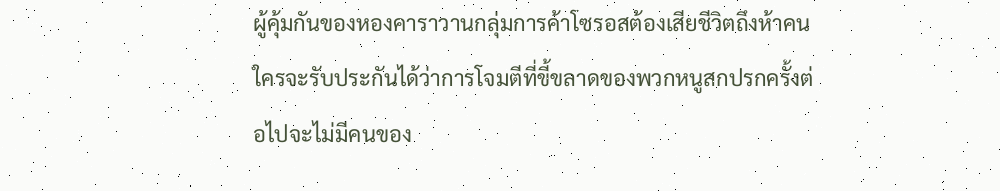ผู้คุ้มกันของหองคาราวานกลุ่มการค้าโซรอสต้องเสียชีวิตถึงห้าคน ใครจะรับประกันได้ว่าการโจมตีที่ขี้ขลาดของพวกหนูสกปรกครั้งต่อไปจะไม่มีคนของ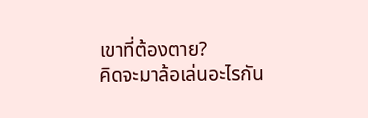เขาที่ต้องตาย?
คิดจะมาล้อเล่นอะไรกัน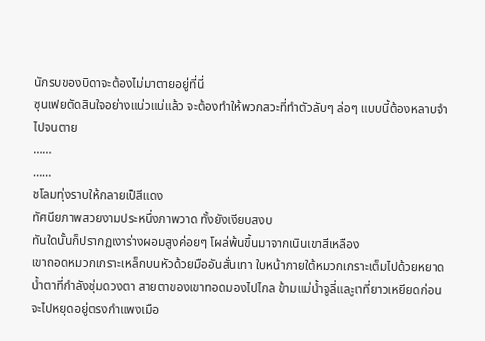นักรบของบิดาจะต้องไม่มาตายอยู่ที่นี่
ซุนเฟยตัดสินใจอย่างแน่วแน่แล้ว จะต้องทำให้พวกสวะที่ทำตัวลับๆ ล่อๆ แบบนี้ต้องหลาบจำไปจนตาย
……
……
ชโลมทุ่งราบให้กลายเป็สีแดง
ทัศนียภาพสวยงามประหนึ่งภาพวาด ทั้งยังเงียบสงบ
ทันใดนั้นก็ปรากฏเงาร่างผอมสูงค่อยๆ โผล่พ้นขึ้นมาจากเนินเขาสีเหลือง
เขาถอดหมวกเกราะเหล็กบนหัวด้วยมืออันสั่นเทา ใบหน้าภายใต้หมวกเกราะเต็มไปด้วยหยาดน้ำตาที่กำลังชุ่มดวงตา สายตาของเขาทอดมองไปไกล ข้ามแม่น้ำจูลี่และูเาที่ยาวเหยียดก่อนจะไปหยุดอยู่ตรงกำแพงเมือ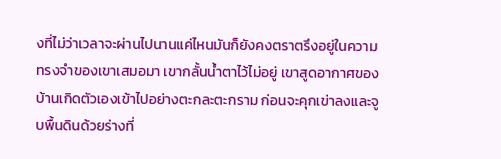งที่ไม่ว่าเวลาจะผ่านไปนานแค่ไหนมันก็ยังคงตราตรึงอยู่ในความทรงจำของเขาเสมอมา เขากลั้นน้ำตาไว้ไม่อยู่ เขาสูดอากาศของบ้านเกิดตัวเองเข้าไปอย่างตะกละตะกราม ก่อนจะคุกเข่าลงและจูบพื้นดินด้วยร่างที่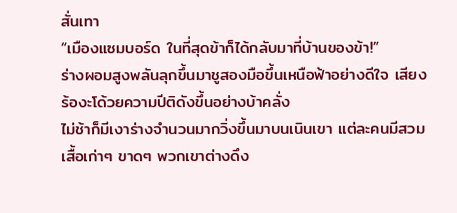สั่นเทา
“เมืองแซมบอร์ด ในที่สุดข้าก็ได้กลับมาที่บ้านของข้า!”
ร่างผอมสูงพลันลุกขึ้นมาชูสองมือขึ้นเหนือฟ้าอย่างดีใจ เสียงร้องะโด้วยความปีติดังขึ้นอย่างบ้าคลั่ง
ไม่ช้าก็มีเงาร่างจำนวนมากวิ่งขึ้นมาบนเนินเขา แต่ละคนมีสวมเสื้อเก่าๆ ขาดๆ พวกเขาต่างดึง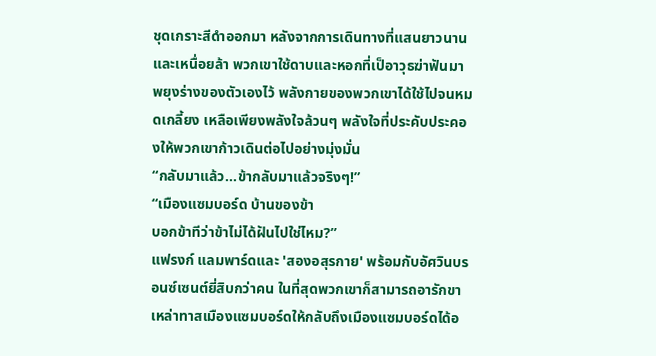ชุดเกราะสีดำออกมา หลังจากการเดินทางที่แสนยาวนานและเหนื่อยล้า พวกเขาใช้ดาบและหอกที่เป็อาวุธฆ่าฟันมาพยุงร่างของตัวเองไว้ พลังกายของพวกเขาได้ใช้ไปจนหมดเกลี้ยง เหลือเพียงพลังใจล้วนๆ พลังใจที่ประคับประคองให้พวกเขาก้าวเดินต่อไปอย่างมุ่งมั่น
“กลับมาแล้ว...ข้ากลับมาแล้วจริงๆ!”
“เมืองแซมบอร์ด บ้านของข้า
บอกข้าทีว่าข้าไม่ได้ฝันไปใช่ไหม?”
แฟรงก์ แลมพาร์ดและ 'สองอสุรกาย' พร้อมกับอัศวินบรอนซ์เซนต์ยี่สิบกว่าคน ในที่สุดพวกเขาก็สามารถอารักขาเหล่าทาสเมืองแซมบอร์ดให้กลับถึงเมืองแซมบอร์ดได้อ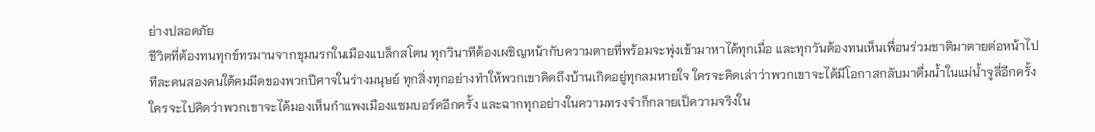ย่างปลอดภัย
ชีวิตที่ต้องทนทุกข์ทรมานจากขุมนรกในเมืองแบล็กสโตน ทุกวินาทีต้องเผชิญหน้ากับความตายที่พร้อมจะพุ่งเข้ามาหาได้ทุกเมื่อ และทุกวันต้องทนเห็นเพื่อนร่วมชาติมาตายต่อหน้าไปทีละคนสองคนใต้คมมีดของพวกปีศาจในร่างมนุษย์ ทุกสิ่งทุกอย่างทำให้พวกเขาคิดถึงบ้านเกิดอยู่ทุกลมหายใจ ใครจะคิดเล่าว่าพวกเขาจะได้มีโอกาสกลับมาดื่มน้ำในแม่น้ำจูลี่อีกครั้ง ใครจะไปคิดว่าพวกเขาจะได้มองเห็นกำแพงเมืองแซมบอร์ดอีกครั้ง และฉากทุกอย่างในความทรงจำก็กลายเป็ความจริงใน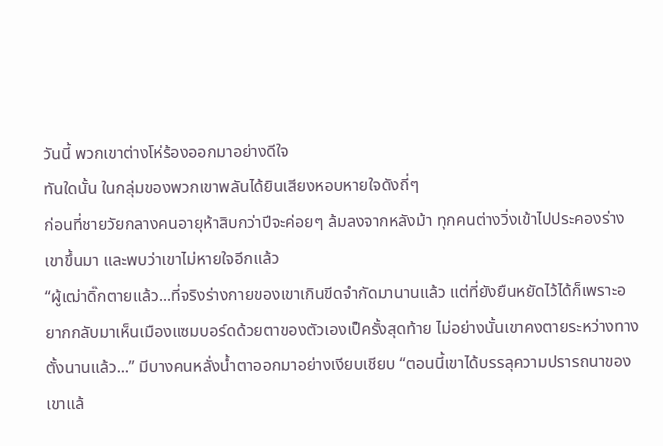วันนี้ พวกเขาต่างโห่ร้องออกมาอย่างดีใจ
ทันใดนั้น ในกลุ่มของพวกเขาพลันได้ยินเสียงหอบหายใจดังถี่ๆ
ก่อนที่ชายวัยกลางคนอายุห้าสิบกว่าปีจะค่อยๆ ล้มลงจากหลังม้า ทุกคนต่างวิ่งเข้าไปประคองร่างเขาขึ้นมา และพบว่าเขาไม่หายใจอีกแล้ว
“ผู้เฒ่าดิ๊กตายแล้ว...ที่จริงร่างกายของเขาเกินขีดจำกัดมานานแล้ว แต่ที่ยังยืนหยัดไว้ได้ก็เพราะอยากกลับมาเห็นเมืองแซมบอร์ดด้วยตาของตัวเองเป็ครั้งสุดท้าย ไม่อย่างนั้นเขาคงตายระหว่างทางตั้งนานแล้ว...” มีบางคนหลั่งน้ำตาออกมาอย่างเงียบเชียบ “ตอนนี้เขาได้บรรลุความปรารถนาของเขาแล้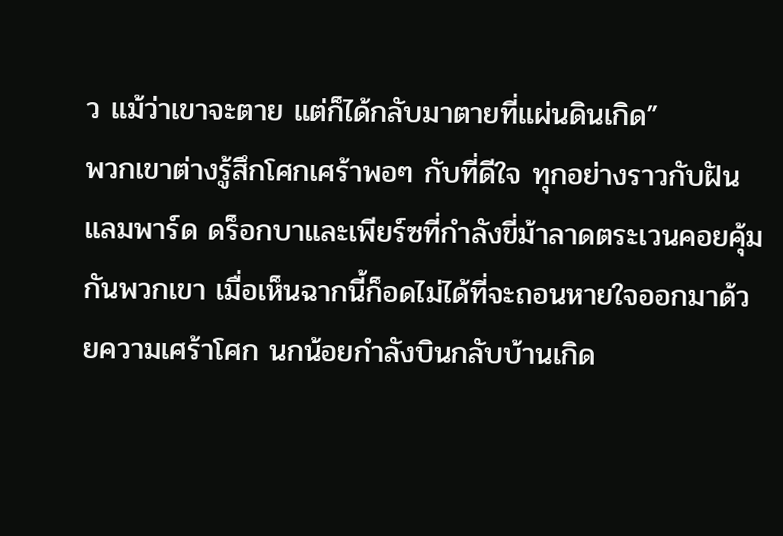ว แม้ว่าเขาจะตาย แต่ก็ได้กลับมาตายที่แผ่นดินเกิด”
พวกเขาต่างรู้สึกโศกเศร้าพอๆ กับที่ดีใจ ทุกอย่างราวกับฝัน
แลมพาร์ด ดร็อกบาและเพียร์ซที่กำลังขี่ม้าลาดตระเวนคอยคุ้มกันพวกเขา เมื่อเห็นฉากนี้ก็อดไม่ได้ที่จะถอนหายใจออกมาด้วยความเศร้าโศก นกน้อยกำลังบินกลับบ้านเกิด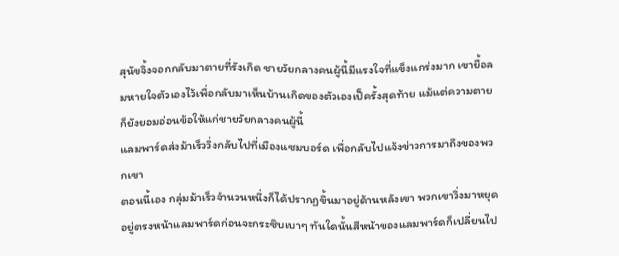สุนัขจิ้งจอกกลับมาตายที่รังเกิด ชายวัยกลางคนผู้นี้มีแรงใจที่แข็งแกร่งมาก เขายื้อลมหายใจตัวเองไว้เพื่อกลับมาเห็นบ้านเกิดของตัวเองเป็ครั้งสุดท้าย แม้แต่ความตายก็ยังยอมอ่อนข้อให้แก่ชายวัยกลางคนผู้นี้
แลมพาร์ดส่งม้าเร็ววิ่งกลับไปที่เมืองแซมบอร์ด เพื่อกลับไปแจ้งข่าวการมาถึงของพวกเขา
ตอนนี้เอง กลุ่มม้าเร็วจำนวนหนึ่งก็ได้ปรากฏขึ้นมาอยู่ด้านหลังเขา พวกเขาวิ่งมาหยุดอยู่ตรงหน้าแลมพาร์ดก่อนจะกระซิบเบาๆ ทันใดนั้นสีหน้าของแลมพาร์ดก็เปลี่ยนไป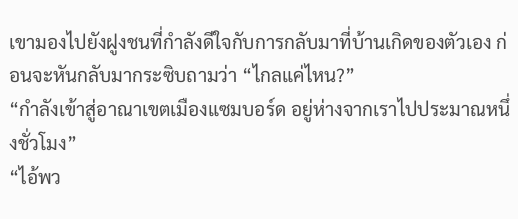เขามองไปยังฝูงชนที่กำลังดีใจกับการกลับมาที่บ้านเกิดของตัวเอง ก่อนจะหันกลับมากระซิบถามว่า “ไกลแค่ไหน?”
“กำลังเข้าสู่อาณาเขตเมืองแซมบอร์ด อยู่ห่างจากเราไปประมาณหนึ่งชั่วโมง”
“ไอ้พว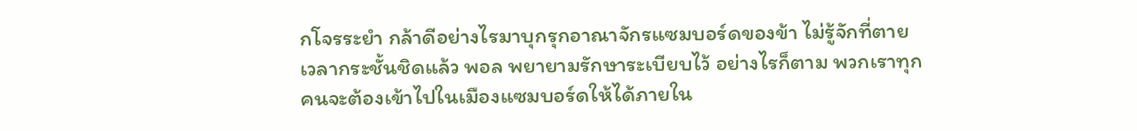กโจรระยำ กล้าดีอย่างไรมาบุกรุกอาณาจักรแซมบอร์ดของข้า ไม่รู้จักที่ตาย เวลากระชั้นชิดแล้ว พอล พยายามรักษาระเบียบไว้ อย่างไรก็ตาม พวกเราทุกคนจะต้องเข้าไปในเมืองแซมบอร์ดให้ได้ภายใน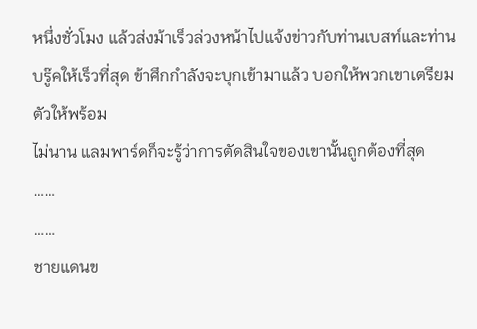หนึ่งชั่วโมง แล้วส่งม้าเร็วล่วงหน้าไปแจ้งข่าวกับท่านเบสท์และท่านบรู๊คให้เร็วที่สุด ข้าศึกกำลังจะบุกเข้ามาแล้ว บอกให้พวกเขาเตรียมตัวให้พร้อม
ไม่นาน แลมพาร์ดก็จะรู้ว่าการตัดสินใจของเขานั้นถูกต้องที่สุด
……
……
ชายแดนข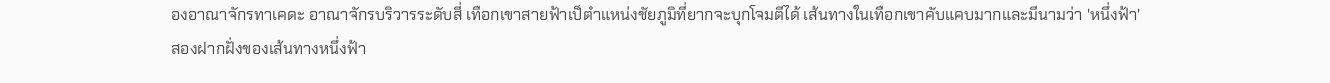องอาณาจักรทาเคดะ อาณาจักรบริวารระดับสี่ เทือกเขาสายฟ้าเป็ตำแหน่งชัยภูมิที่ยากจะบุกโจมตีได้ เส้นทางในเทือกเขาคับแคบมากและมีนามว่า 'หนึ่งฟ้า'
สองฝากฝั่งของเส้นทางหนึ่งฟ้า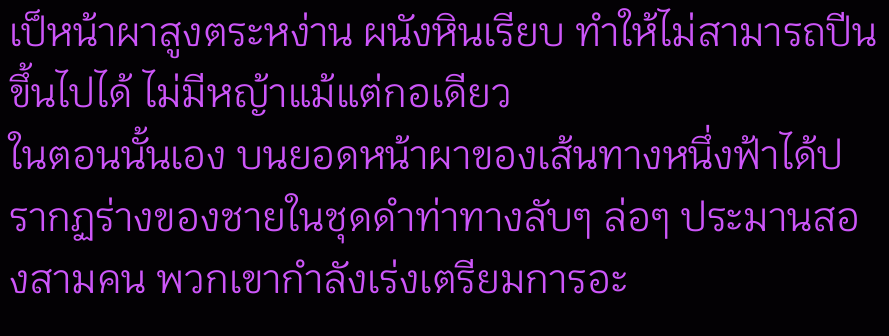เป็หน้าผาสูงตระหง่าน ผนังหินเรียบ ทำให้ไม่สามารถปีนขึ้นไปได้ ไม่มีหญ้าแม้แต่กอเดียว
ในตอนนั้นเอง บนยอดหน้าผาของเส้นทางหนึ่งฟ้าได้ปรากฏร่างของชายในชุดดำท่าทางลับๆ ล่อๆ ประมานสองสามคน พวกเขากำลังเร่งเตรียมการอะ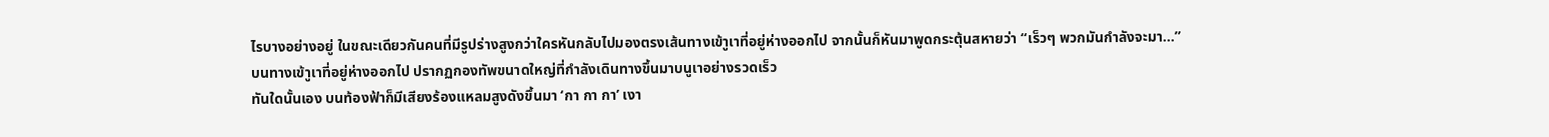ไรบางอย่างอยู่ ในขณะเดียวกันคนที่มีรูปร่างสูงกว่าใครหันกลับไปมองตรงเส้นทางเข้าูเาที่อยู่ห่างออกไป จากนั้นก็หันมาพูดกระตุ้นสหายว่า “เร็วๆ พวกมันกำลังจะมา...”
บนทางเข้าูเาที่อยู่ห่างออกไป ปรากฏกองทัพขนาดใหญ่ที่กำลังเดินทางขึ้นมาบนูเาอย่างรวดเร็ว
ทันใดนั้นเอง บนท้องฟ้าก็มีเสียงร้องแหลมสูงดังขึ้นมา ‘กา กา กา’ เงา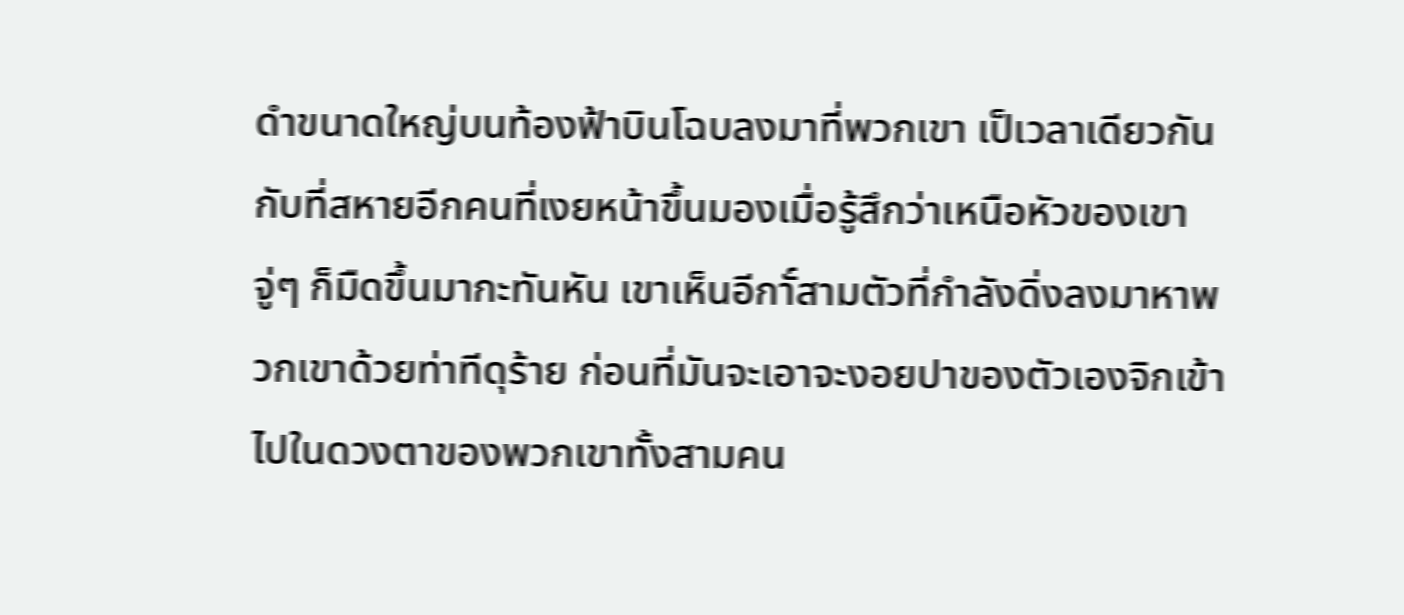ดำขนาดใหญ่บนท้องฟ้าบินโฉบลงมาที่พวกเขา เป็เวลาเดียวกันกับที่สหายอีกคนที่เงยหน้าขึ้นมองเมื่อรู้สึกว่าเหนือหัวของเขาจู่ๆ ก็มืดขึ้นมากะทันหัน เขาเห็นอีกาั์สามตัวที่กำลังดิ่งลงมาหาพวกเขาด้วยท่าทีดุร้าย ก่อนที่มันจะเอาจะงอยปาของตัวเองจิกเข้าไปในดวงตาของพวกเขาทั้งสามคน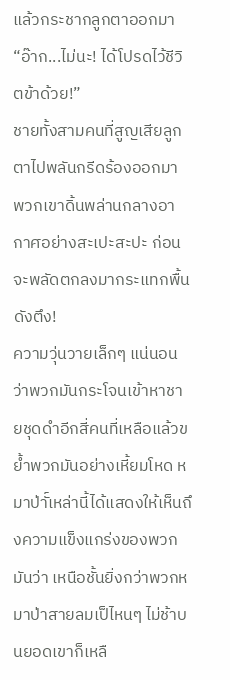แล้วกระชากลูกตาออกมา
“อ๊าก...ไม่นะ! ได้โปรดไว้ชีวิตข้าด้วย!”
ชายทั้งสามคนที่สูญเสียลูกตาไปพลันกรีดร้องออกมา พวกเขาดิ้นพล่านกลางอากาศอย่างสะเปะสะปะ ก่อนจะพลัดตกลงมากระแทกพื้นดังตึง!
ความวุ่นวายเล็กๆ แน่นอนว่าพวกมันกระโจนเข้าหาชายชุดดำอีกสี่คนที่เหลือแล้วขย้ำพวกมันอย่างเหี้ยมโหด หมาป่าั์เหล่านี้ได้แสดงให้เห็นถึงความแข็งแกร่งของพวกมันว่า เหนือชั้นยิ่งกว่าพวกหมาป่าสายลมเป็ไหนๆ ไม่ช้าบนยอดเขาก็เหลื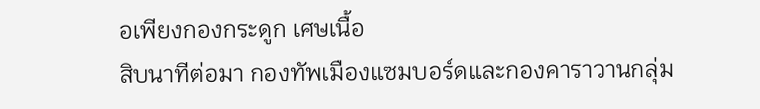อเพียงกองกระดูก เศษเนื้อ
สิบนาทีต่อมา กองทัพเมืองแซมบอร์ดและกองคาราวานกลุ่ม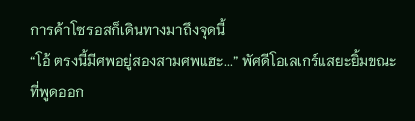การค้าโซรอสก็เดินทางมาถึงจุดนี้
“โอ้ ตรงนี้มีศพอยู่สองสามศพแฮะ...” พัศดีโอเลเกร์แสยะยิ้มขณะที่พูดออก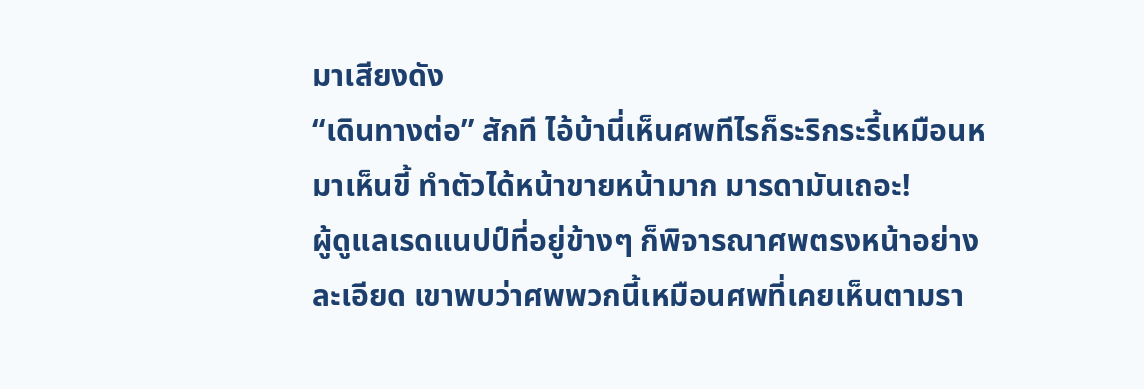มาเสียงดัง
“เดินทางต่อ” สักที ไอ้บ้านี่เห็นศพทีไรก็ระริกระรี้เหมือนหมาเห็นขี้ ทำตัวได้หน้าขายหน้ามาก มารดามันเถอะ!
ผู้ดูแลเรดแนปป์ที่อยู่ข้างๆ ก็พิจารณาศพตรงหน้าอย่างละเอียด เขาพบว่าศพพวกนี้เหมือนศพที่เคยเห็นตามรา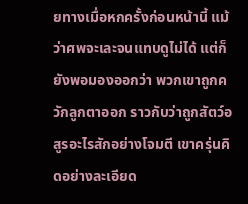ยทางเมื่อหกครั้งก่อนหน้านี้ แม้ว่าศพจะเละจนแทบดูไม่ได้ แต่ก็ยังพอมองออกว่า พวกเขาถูกควักลูกตาออก ราวกับว่าถูกสัตว์อสูรอะไรสักอย่างโจมตี เขาครุ่นคิดอย่างละเอียด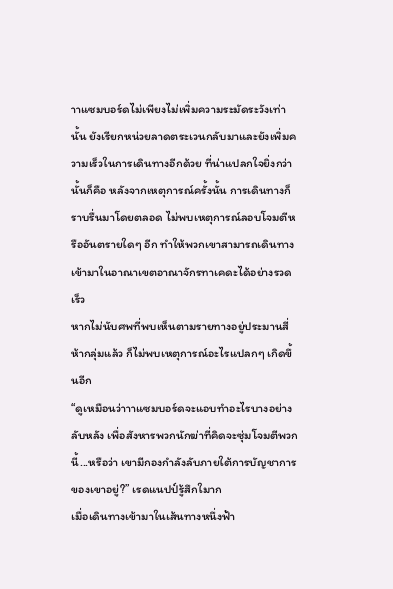าาแซมบอร์ดไม่เพียงไม่เพิ่มความระมัดระวังเท่านั้น ยังเรียกหน่วยลาดตระเวนกลับมาและยังเพิ่มความเร็วในการเดินทางอีกด้วย ที่น่าแปลกใจยิ่งกว่านั้นก็คือ หลังจากเหตุการณ์ครั้งนั้น การเดินทางก็ราบรื่นมาโดยตลอด ไม่พบเหตุการณ์ลอบโจมตีหรืออันตรายใดๆ อีก ทำให้พวกเขาสามารถเดินทางเข้ามาในอาณาเขตอาณาจักรทาเคดะได้อย่างรวดเร็ว
หากไม่นับศพที่พบเห็นตามรายทางอยู่ประมานสี่ห้ากลุ่มแล้ว ก็ไม่พบเหตุการณ์อะไรแปลกๆ เกิดขึ้นอีก
“ดูเหมือนว่าาาแซมบอร์ดจะแอบทำอะไรบางอย่างลับหลัง เพื่อสังหารพวกนักฆ่าที่คิดจะซุ่มโจมตีพวกนี้...หรือว่า เขามีกองกำลังลับภายใต้การบัญชาการของเขาอยู่?” เรดแนปป์รู้สึกใมาก
เมื่อเดินทางเข้ามาในเส้นทางหนึ่งฟ้า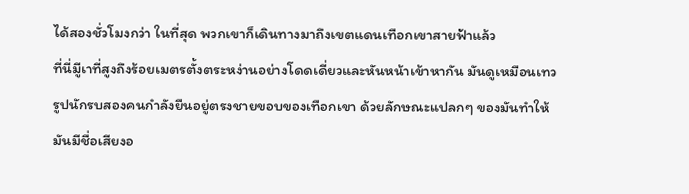ได้สองชั่วโมงกว่า ในที่สุด พวกเขาก็เดินทางมาถึงเขตแดนเทือกเขาสายฟ้าแล้ว
ที่นี่มีูเาที่สูงถึงร้อยเมตรตั้งตระหง่านอย่างโดดเดี่ยวและหันหน้าเข้าหากัน มันดูเหมือนเทวรูปนักรบสองคนกำลังยืนอยู่ตรงชายขอบของเทือกเขา ด้วยลักษณะแปลกๆ ของมันทำให้มันมีชื่อเสียงอ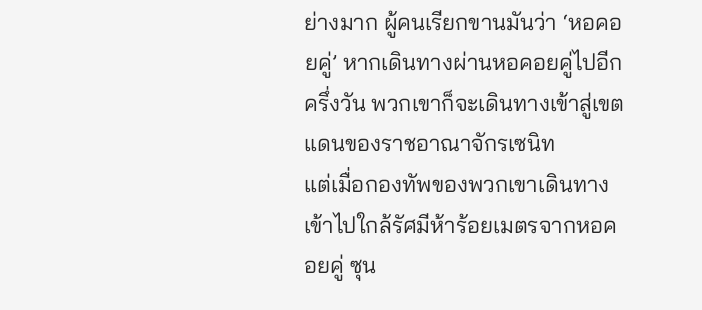ย่างมาก ผู้คนเรียกขานมันว่า ‘หอคอยคู่’ หากเดินทางผ่านหอคอยคู่ไปอีกครึ่งวัน พวกเขาก็จะเดินทางเข้าสู่เขตแดนของราชอาณาจักรเซนิท
แต่เมื่อกองทัพของพวกเขาเดินทางเข้าไปใกล้รัศมีห้าร้อยเมตรจากหอคอยคู่ ซุน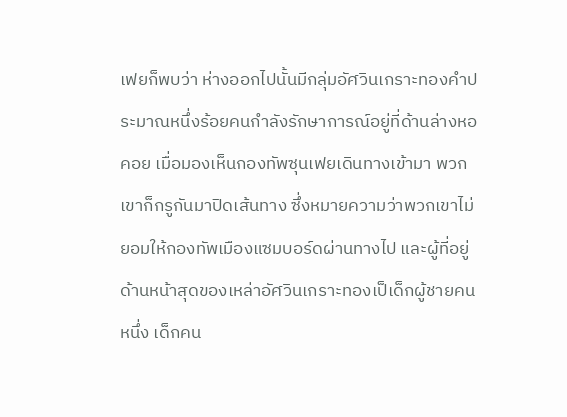เฟยก็พบว่า ห่างออกไปนั้นมีกลุ่มอัศวินเกราะทองคำประมาณหนึ่งร้อยคนกำลังรักษาการณ์อยู่ที่ด้านล่างหอคอย เมื่อมองเห็นกองทัพซุนเฟยเดินทางเข้ามา พวกเขาก็กรูกันมาปิดเส้นทาง ซึ่งหมายความว่าพวกเขาไม่ยอมให้กองทัพเมืองแซมบอร์ดผ่านทางไป และผู้ที่อยู่ด้านหน้าสุดของเหล่าอัศวินเกราะทองเป็เด็กผู้ชายคนหนึ่ง เด็กคน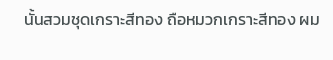นั้นสวมชุดเกราะสีทอง ถือหมวกเกราะสีทอง ผม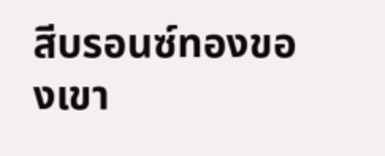สีบรอนซ์ทองของเขา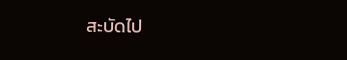สะบัดไป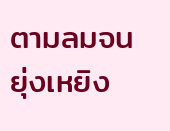ตามลมจนยุ่งเหยิง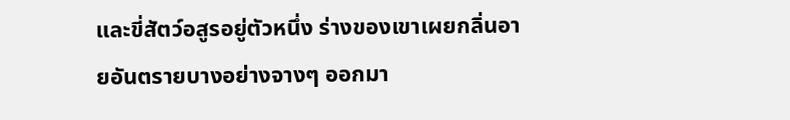และขี่สัตว์อสูรอยู่ตัวหนึ่ง ร่างของเขาเผยกลิ่นอายอันตรายบางอย่างจางๆ ออกมา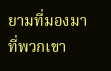ยามที่มองมาที่พวกเขา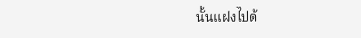นั้นแฝงไปด้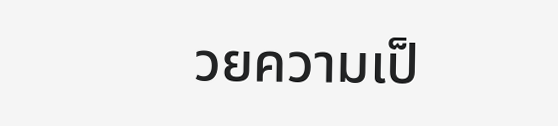วยความเป็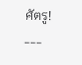ศัตรู!
---